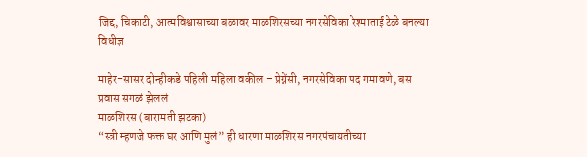जिद्द, चिकाटी, आत्मविश्वासाच्या बळावर माळशिरसच्या नगरसेविका रेश्माताई टेळे बनल्या विधीज्ञ

माहेर-सासर दोन्हीकडे पहिली महिला वकील – प्रेग्नेंसी, नगरसेविका पद गमावणे, बस प्रवास सगळं झेललं
माळशिरस (बारामती झटका)
“स्त्री म्हणजे फक्त घर आणि मुलं” ही धारणा माळशिरस नगरपंचायतीच्या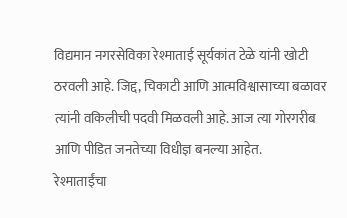विद्यमान नगरसेविका रेश्माताई सूर्यकांत टेळे यांनी खोटी ठरवली आहे. जिद्द, चिकाटी आणि आत्मविश्वासाच्या बळावर त्यांनी वकिलीची पदवी मिळवली आहे. आज त्या गोरगरीब आणि पीडित जनतेच्या विधीज्ञ बनल्या आहेत.
रेश्माताईंचा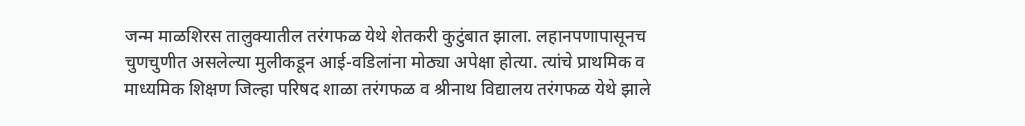जन्म माळशिरस तालुक्यातील तरंगफळ येथे शेतकरी कुटुंबात झाला. लहानपणापासूनच चुणचुणीत असलेल्या मुलीकडून आई-वडिलांना मोठ्या अपेक्षा होत्या. त्यांचे प्राथमिक व माध्यमिक शिक्षण जिल्हा परिषद शाळा तरंगफळ व श्रीनाथ विद्यालय तरंगफळ येथे झाले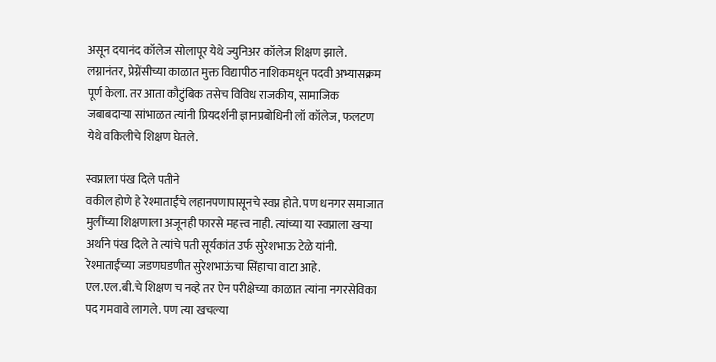असून दयानंद कॉलेज सोलापूर येथे ज्युनिअर कॉलेज शिक्षण झाले. लग्नानंतर, प्रेग्नेंसीच्या काळात मुक्त विद्यापीठ नाशिकमधून पदवी अभ्यासक्रम पूर्ण केला. तर आता कौटुंबिक तसेच विविध राजकीय, सामाजिक जबाबदाऱ्या सांभाळत त्यांनी प्रियदर्शनी ज्ञानप्रबोधिनी लॉ कॉलेज, फलटण येथे वकिलीचे शिक्षण घेतले.

स्वप्नाला पंख दिले पतीने
वकील होणे हे रेश्माताईंचे लहानपणापासूनचे स्वप्न होते. पण धनगर समाजात मुलींच्या शिक्षणाला अजूनही फारसे महत्त्व नाही. त्यांच्या या स्वप्नाला खऱ्या अर्थाने पंख दिले ते त्यांचे पती सूर्यकांत उर्फ सुरेशभाऊ टेळे यांनी. रेश्माताईंच्या जडणघडणीत सुरेशभाऊंचा सिंहाचा वाटा आहे.
एल.एल.बी.चे शिक्षण च नव्हे तर ऐन परीक्षेच्या काळात त्यांना नगरसेविका पद गमवावे लागले. पण त्या खचल्या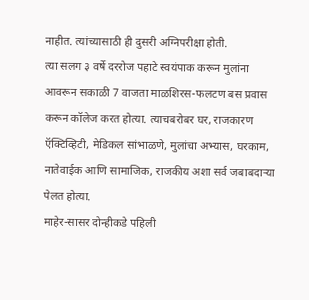नाहीत. त्यांच्यासाठी ही दुसरी अग्निपरीक्षा होती.
त्या सलग ३ वर्षे दररोज पहाटे स्वयंपाक करून मुलांना आवरून सकाळी 7 वाजता माळशिरस-फलटण बस प्रवास करून कॉलेज करत होत्या. त्याचबरोबर घर, राजकारण ऍक्टिव्हिटी, मेडिकल सांभाळणे, मुलांचा अभ्यास, घरकाम, नातेवाईक आणि सामाजिक, राजकीय अशा सर्व जबाबदाऱ्या पेलत होत्या.
माहेर-सासर दोन्हीकडे पहिली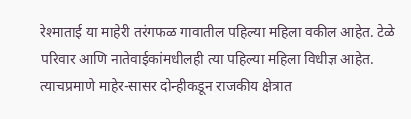रेश्माताई या माहेरी तरंगफळ गावातील पहिल्या महिला वकील आहेत. टेळे परिवार आणि नातेवाईकांमधीलही त्या पहिल्या महिला विधीज्ञ आहेत. त्याचप्रमाणे माहेर-सासर दोन्हीकडून राजकीय क्षेत्रात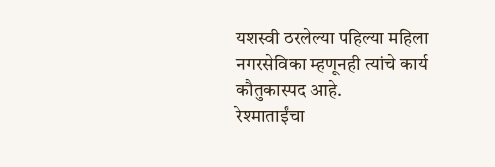यशस्वी ठरलेल्या पहिल्या महिला नगरसेविका म्हणूनही त्यांचे कार्य कौतुकास्पद आहे.
रेश्माताईंचा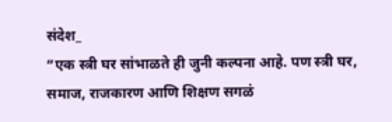संदेश_
“एक स्त्री घर सांभाळते ही जुनी कल्पना आहे. पण स्त्री घर, समाज, राजकारण आणि शिक्षण सगळं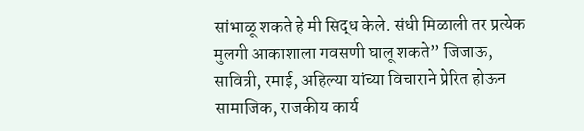सांभाळू शकते हे मी सिद्ध केले. संधी मिळाली तर प्रत्येक मुलगी आकाशाला गवसणी घालू शकते” जिजाऊ, सावित्री, रमाई, अहिल्या यांच्या विचाराने प्रेरित होऊन सामाजिक, राजकीय कार्य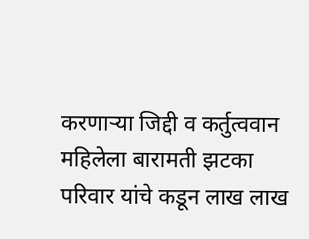करणाऱ्या जिद्दी व कर्तुत्ववान महिलेला बारामती झटका परिवार यांचे कडून लाख लाख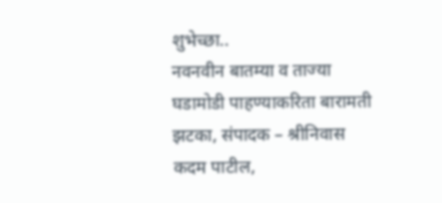शुभेच्छा..
नवनवीन बातम्या व ताज्या घडामोडी पाहण्याकरिता बारामती झटका, संपादक – श्रीनिवास कदम पाटील,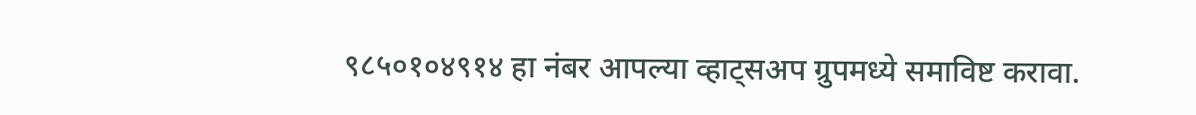९८५०१०४९१४ हा नंबर आपल्या व्हाट्सअप ग्रुपमध्ये समाविष्ट करावा.